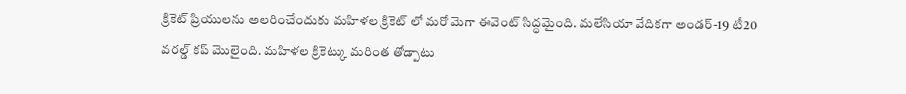క్రికెట్ ప్రియులను అలరించేందుకు మహిళల క్రికెట్ లో మరో మెగా ఈవెంట్ సిద్ధమైంది. మలేసియా వేదికగా అండర్-19 టీ20 వరల్డ్ కప్ మొలైంది. మహిళల క్రికెట్కు మరింత తోడ్పాటు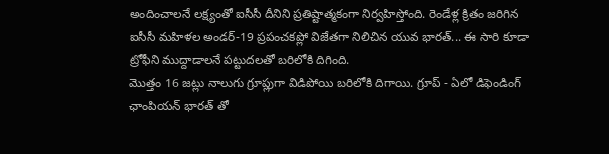అందించాలనే లక్ష్యంతో ఐసీసీ దీనిని ప్రతిష్టాత్మకంగా నిర్వహిస్తోంది. రెండేళ్ల క్రితం జరిగిన ఐసీసీ మహిళల అండర్-19 ప్రపంచకప్లో విజేతగా నిలిచిన యువ భారత్... ఈ సారి కూడా ట్రోఫీని ముద్దాడాలనే పట్టుదలతో బరిలోకి దిగింది.
మొత్తం 16 జట్లు నాలుగు గ్రూప్లుగా విడిపోయి బరిలోకి దిగాయి. గ్రూప్ - ఏలో డిఫెండింగ్ ఛాంపియన్ భారత్ తో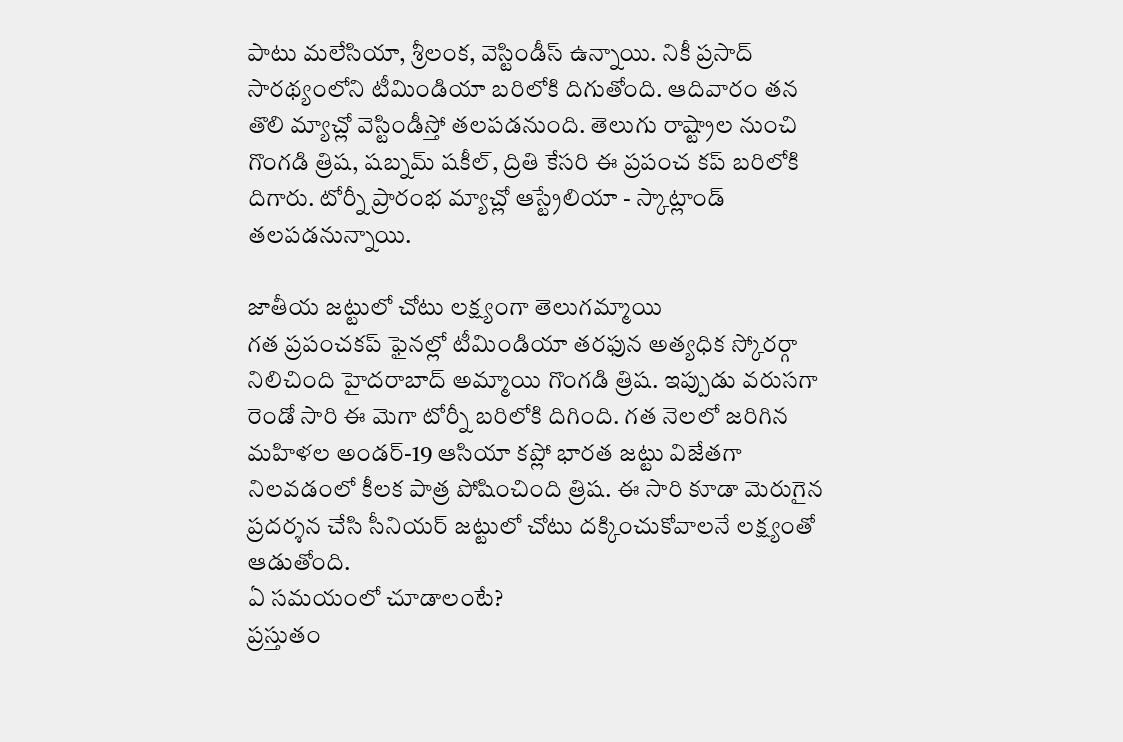పాటు మలేసియా, శ్రీలంక, వెస్టిండీస్ ఉన్నాయి. నికీ ప్రసాద్ సారథ్యంలోని టీమిండియా బరిలోకి దిగుతోంది. ఆదివారం తన తొలి మ్యాచ్లో వెస్టిండీస్తో తలపడనుంది. తెలుగు రాష్ట్రాల నుంచి గొంగడి త్రిష, షబ్నమ్ షకీల్, ద్రితి కేసరి ఈ ప్రపంచ కప్ బరిలోకి దిగారు. టోర్నీ ప్రారంభ మ్యాచ్లో ఆస్ట్రేలియా - స్కాట్లాండ్ తలపడనున్నాయి.

జాతీయ జట్టులో చోటు లక్ష్యంగా తెలుగమ్మాయి
గత ప్రపంచకప్ ఫైనల్లో టీమిండియా తరఫున అత్యధిక స్కోరర్గా నిలిచింది హైదరాబాద్ అమ్మాయి గొంగడి త్రిష. ఇప్పుడు వరుసగా రెండో సారి ఈ మెగా టోర్నీ బరిలోకి దిగింది. గత నెలలో జరిగిన మహిళల అండర్-19 ఆసియా కప్లో భారత జట్టు విజేతగా నిలవడంలో కీలక పాత్ర పోషించింది త్రిష. ఈ సారి కూడా మెరుగైన ప్రదర్శన చేసి సీనియర్ జట్టులో చోటు దక్కించుకోవాలనే లక్ష్యంతో ఆడుతోంది.
ఏ సమయంలో చూడాలంటే?
ప్రస్తుతం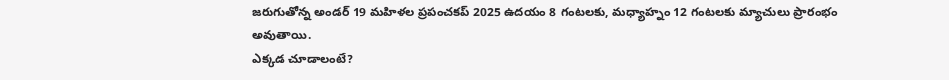జరుగుతోన్న అండర్ 19 మహిళల ప్రపంచకప్ 2025 ఉదయం 8 గంటలకు, మధ్యాహ్నం 12 గంటలకు మ్యాచులు ప్రారంభం అవుతాయి.
ఎక్కడ చూడాలంటే?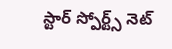స్టార్ స్పోర్ట్స్ నెట్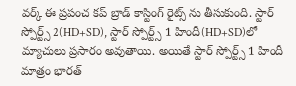వర్క్ ఈ ప్రపంచ కప్ బ్రాడ్ కాస్టింగ్ రైట్స్ ను తీసుకుంది. స్టార్ స్పోర్ట్స్ 2(HD+SD), స్టార్ స్పోర్ట్స్ 1 హిందీ(HD+SD)లో మ్యాచులు ప్రసారం అవుతాయి. అయితే స్టార్ స్పోర్ట్స్ 1 హిందీ మాత్రం భారత్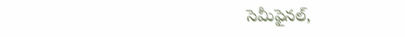సెమీఫైనల్,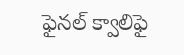ఫైనల్ క్వాలిఫై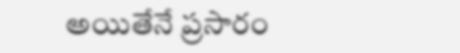అయితేనే ప్రసారం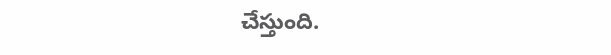చేస్తుంది.